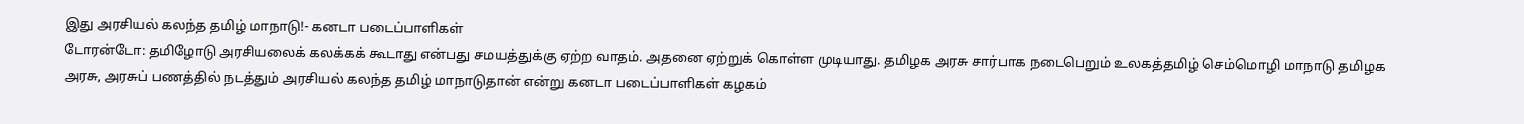இது அரசியல் கலந்த தமிழ் மாநாடு!- கனடா படைப்பாளிகள்
டோரன்டோ: தமிழோடு அரசியலைக் கலக்கக் கூடாது என்பது சமயத்துக்கு ஏற்ற வாதம். அதனை ஏற்றுக் கொள்ள முடியாது. தமிழக அரசு சார்பாக நடைபெறும் உலகத்தமிழ் செம்மொழி மாநாடு தமிழக அரசு, அரசுப் பணத்தில் நடத்தும் அரசியல் கலந்த தமிழ் மாநாடுதான் என்று கனடா படைப்பாளிகள் கழகம்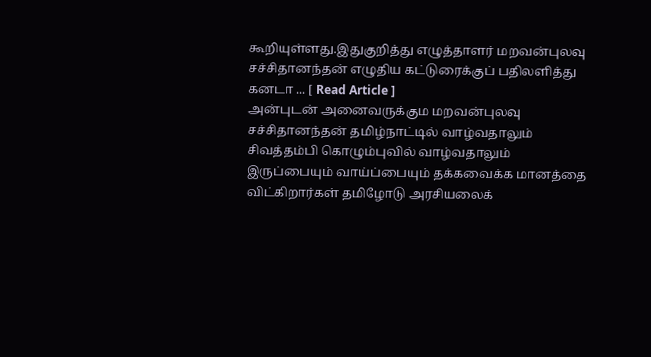கூறியுள்ளது.இதுகுறித்து எழுத்தாளர் மறவன்புலவு சச்சிதானந்தன் எழுதிய கட்டுரைக்குப் பதிலளித்து கனடா ... [ Read Article ]
அன்புடன் அனைவருக்கும மறவன்புலவு சச்சிதானந்தன் தமிழ்நாட்டில் வாழ்வதாலும் சிவத்தம்பி கொழும்புவில் வாழ்வதாலும் இருப்பையும் வாய்ப்பையும் தக்கவைக்க மானத்தை விட்கிறார்கள் தமிழோடு அரசியலைக்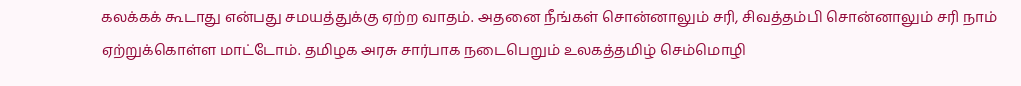கலக்கக் கூடாது என்பது சமயத்துக்கு ஏற்ற வாதம். அதனை நீங்கள் சொன்னாலும் சரி, சிவத்தம்பி சொன்னாலும் சரி நாம் ஏற்றுக்கொள்ள மாட்டோம். தமிழக அரசு சார்பாக நடைபெறும் உலகத்தமிழ் செம்மொழி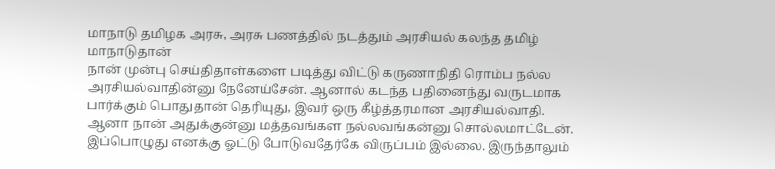மாநாடு தமிழக அரசு, அரசு பணத்தில் நடத்தும் அரசியல் கலந்த தமிழ் மாநாடுதான்
நான் முன்பு செய்திதாள்களை படித்து விட்டு கருணாநிதி ரொம்ப நல்ல அரசியல்வாதின்னு நேனேய்சேன். ஆனால் கடந்த பதினைந்து வருடமாக பார்க்கும் பொதுதான் தெரியுது, இவர் ஒரு கீழ்த்தரமான அரசியல்வாதி. ஆனா நான் அதுக்குன்னு மத்தவங்கள நல்லவங்கன்னு சொல்லமாட்டேன். இப்பொழுது எனக்கு ஓட்டு போடுவதேர்கே விருப்பம் இல்லை. இருந்தாலும்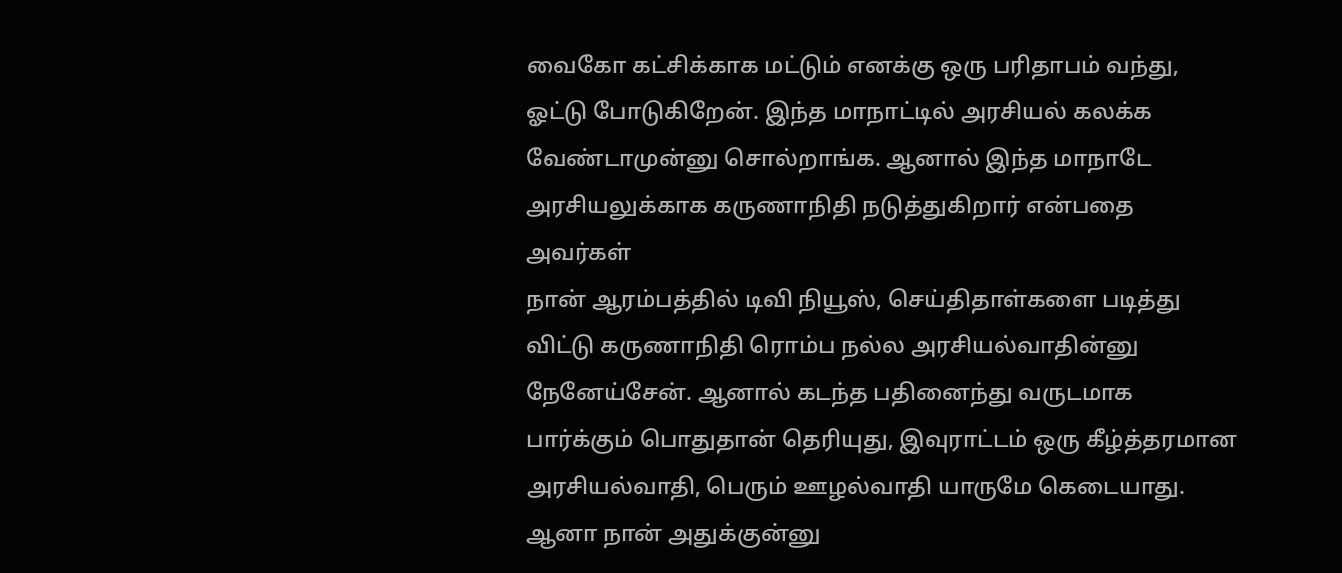வைகோ கட்சிக்காக மட்டும் எனக்கு ஒரு பரிதாபம் வந்து, ஓட்டு போடுகிறேன். இந்த மாநாட்டில் அரசியல் கலக்க வேண்டாமுன்னு சொல்றாங்க. ஆனால் இந்த மாநாடே அரசியலுக்காக கருணாநிதி நடுத்துகிறார் என்பதை அவர்கள்
நான் ஆரம்பத்தில் டிவி நியூஸ், செய்திதாள்களை படித்து விட்டு கருணாநிதி ரொம்ப நல்ல அரசியல்வாதின்னு நேனேய்சேன். ஆனால் கடந்த பதினைந்து வருடமாக பார்க்கும் பொதுதான் தெரியுது, இவுராட்டம் ஒரு கீழ்த்தரமான அரசியல்வாதி, பெரும் ஊழல்வாதி யாருமே கெடையாது. ஆனா நான் அதுக்குன்னு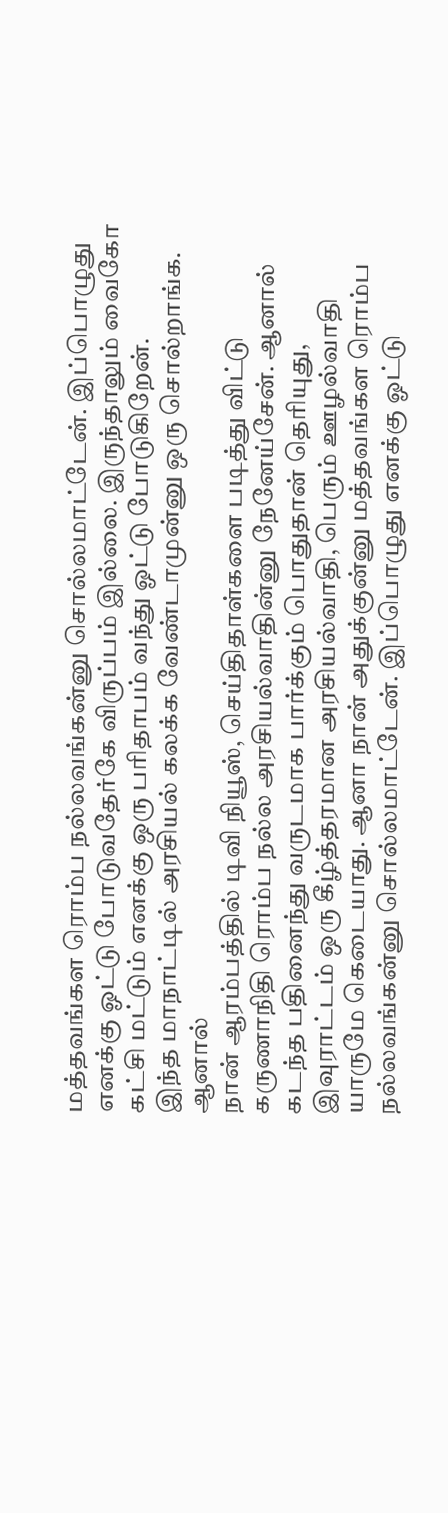மத்தவங்கள ரொம்ப நல்லவங்கன்னு சொல்லமாட்டேன். இப்பொழுது எனக்கு ஓட்டு போடுவதேர்கே விருப்பம் இல்லை. இருந்தாலும் வைகோ கட்சி மட்டும் எனக்கு ஒரு பரிதாபம் வந்து ஓட்டு போடுகிறேன்.
இந்த மாநாட்டில் அரசியல் கலக்க வேண்டாமுன்னு ஒரு சொல்றாங்க. ஆனால்
நான் ஆரம்பத்தில் டிவி நியூஸ், செய்திதாள்களை படித்து விட்டு கருணாநிதி ரொம்ப நல்ல அரசியல்வாதின்னு நேனேய்சேன். ஆனால் கடந்த பதினைந்து வருடமாக பார்க்கும் பொதுதான் தெரியுது, இவுராட்டம் ஒரு கீழ்த்தரமான அரசியல்வாதி, பெரும் ஊழல்வாதி யாருமே கெடையாது. ஆனா நான் அதுக்குன்னு மத்தவங்கள ரொம்ப நல்லவங்கன்னு சொல்லமாட்டேன். இப்பொழுது எனக்கு ஓட்டு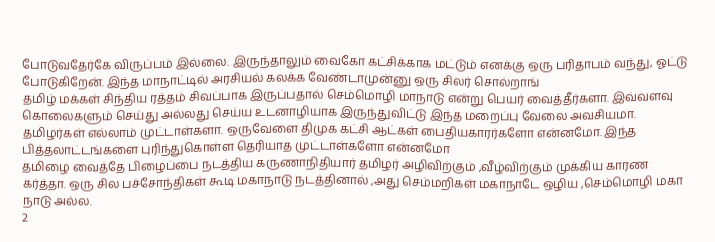போடுவதேர்கே விருப்பம் இல்லை. இருந்தாலும் வைகோ கட்சிக்காக மட்டும் எனக்கு ஒரு பரிதாபம் வந்து, ஓட்டு போடுகிறேன். இந்த மாநாட்டில் அரசியல் கலக்க வேண்டாமுன்னு ஒரு சிலர் சொல்றாங்
தமிழ் மக்கள் சிந்திய ரத்தம் சிவப்பாக இருப்பதால் செம்மொழி மாநாடு என்று பெயர் வைத்தீர்களா. இவ்வளவு கொலைகளும் செய்து அல்லது செய்ய உடனாழியாக இருந்துவிட்டு இந்த மறைப்பு வேலை அவசியமா. தமிழர்கள் எல்லாம் முட்டாள்களா. ஒருவேளை திமுக கட்சி ஆட்கள் பைதியகாரர்களோ என்னமோ. இந்த பித்தலாட்டங்களை புரிந்துகொள்ள தெரியாத முட்டாள்களோ என்னமோ
தமிழை வைத்தே பிழைப்பை நடத்திய கருணாநிதியார் தமிழர் அழிவிற்கும் ,வீழ்விற்கும் முக்கிய காரண கர்த்தா. ஒரு சில பச்சோந்திகள் கூடி மகாநாடு நடத்தினால் ,அது செம்மறிகள் மகாநாடே ஒழிய ,செம்மொழி மகா நாடு அல்ல.
2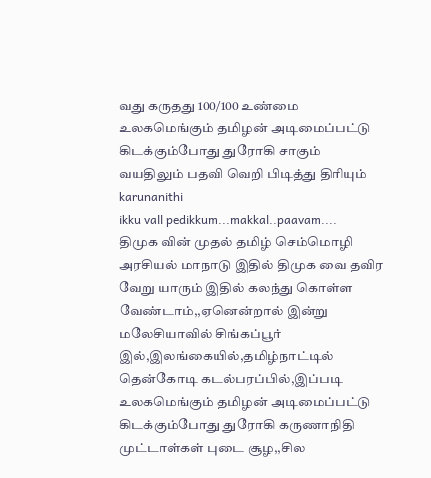வது கருதது 100/100 உண்மை
உலகமெங்கும் தமிழன் அடிமைப்பட்டு கிடக்கும்போது துரோகி சாகும் வயதிலும் பதவி வெறி பிடித்து திரியும் karunanithi
ikku vall pedikkum...makkal..paavam....
திமுக வின் முதல் தமிழ் செம்மொழி அரசியல் மாநாடு இதில் திமுக வை தவிர வேறு யாரும் இதில் கலந்து கொள்ள வேண்டாம்,,ஏனென்றால் இன்று மலேசியாவில் சிங்கப்பூர் இல்,இலங்கையில்,தமிழ்நாட்டில் தென்கோடி கடல்பரப்பில்,இப்படி உலகமெங்கும் தமிழன் அடிமைப்பட்டு கிடக்கும்போது துரோகி கருணாநிதி முட்டாள்கள் புடை சூழ,,சில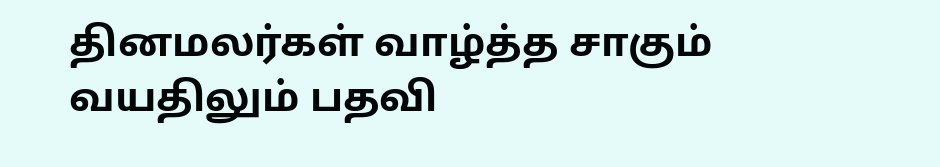தினமலர்கள் வாழ்த்த சாகும் வயதிலும் பதவி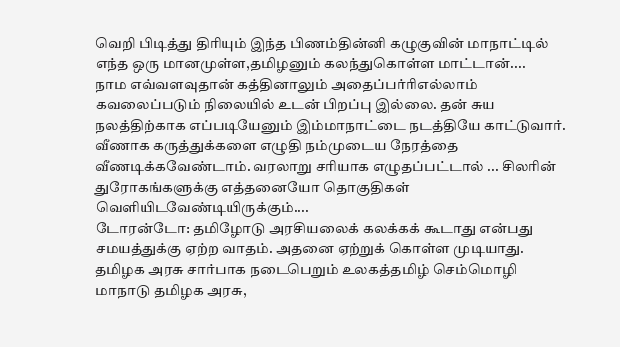வெறி பிடித்து திரியும் இந்த பிணம்தின்னி கழுகுவின் மாநாட்டில் எந்த ஒரு மானமுள்ள,தமிழனும் கலந்துகொள்ள மாட்டான்....
நாம எவ்வளவுதான் கத்தினாலும் அதைப்பர்ரிஎல்லாம் கவலைப்படும் நிலையில் உடன் பிறப்பு இல்லை. தன் சுய நலத்திற்காக எப்படியேனும் இம்மாநாட்டை நடத்தியே காட்டுவார். வீணாக கருத்துக்களை எழுதி நம்முடைய நேரத்தை வீணடிக்கவேண்டாம். வரலாறு சரியாக எழுதப்பட்டால் ... சிலரின் துரோகங்களுக்கு எத்தனையோ தொகுதிகள் வெளியிடவேண்டியிருக்கும்....
டோரன்டோ: தமிழோடு அரசியலைக் கலக்கக் கூடாது என்பது சமயத்துக்கு ஏற்ற வாதம். அதனை ஏற்றுக் கொள்ள முடியாது. தமிழக அரசு சார்பாக நடைபெறும் உலகத்தமிழ் செம்மொழி மாநாடு தமிழக அரசு,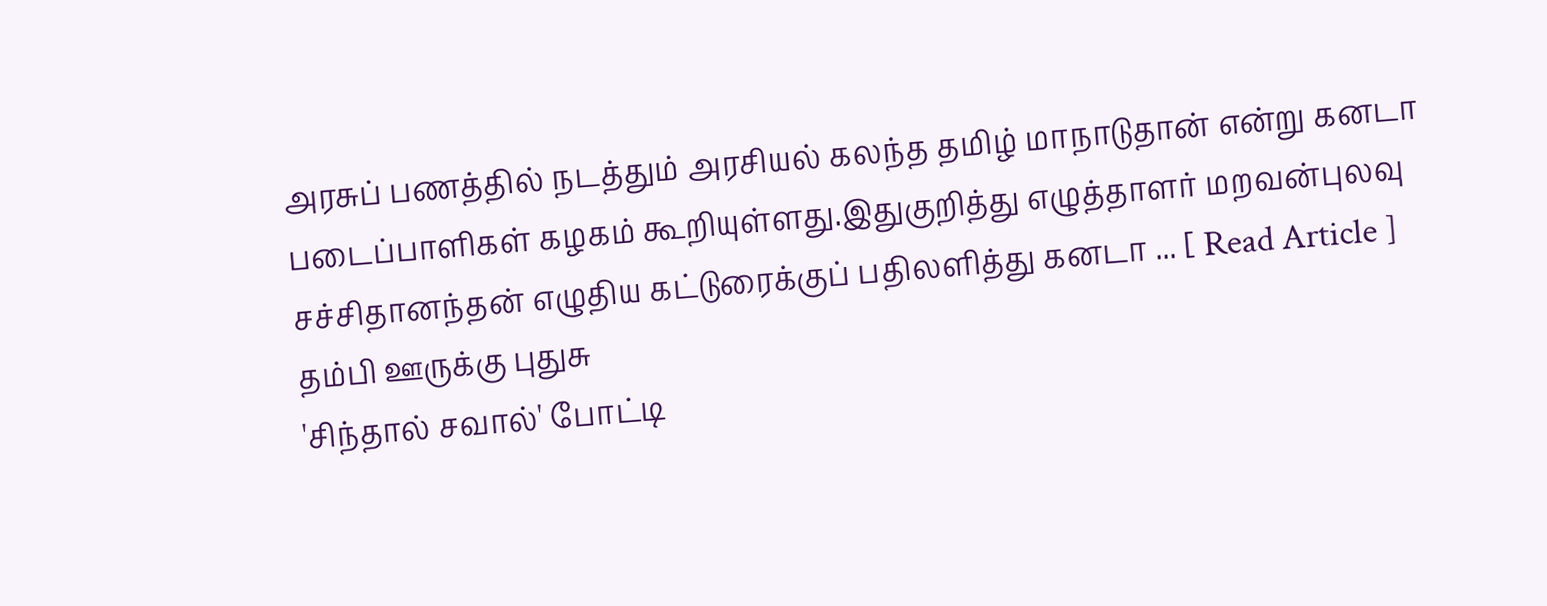அரசுப் பணத்தில் நடத்தும் அரசியல் கலந்த தமிழ் மாநாடுதான் என்று கனடா படைப்பாளிகள் கழகம் கூறியுள்ளது.இதுகுறித்து எழுத்தாளர் மறவன்புலவு சச்சிதானந்தன் எழுதிய கட்டுரைக்குப் பதிலளித்து கனடா ... [ Read Article ]
தம்பி ஊருக்கு புதுசு
'சிந்தால் சவால்' போட்டி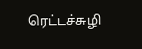ரெட்டச்சுழி